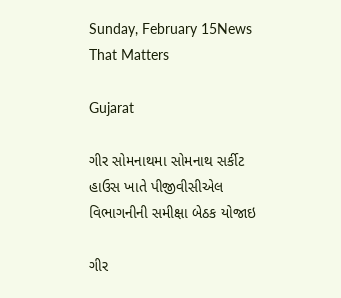Sunday, February 15News That Matters

Gujarat

ગીર સોમનાથમા સોમનાથ સર્કીટ હાઉસ ખાતે પીજીવીસીએલ વિભાગનીની સમીક્ષા બેઠક યોજાઇ

ગીર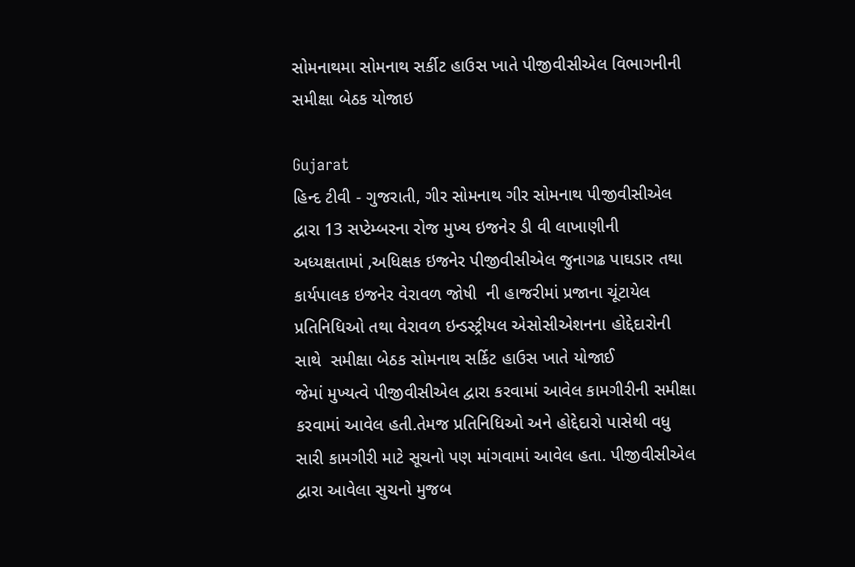સોમનાથમા સોમનાથ સર્કીટ હાઉસ ખાતે પીજીવીસીએલ વિભાગનીની સમીક્ષા બેઠક યોજાઇ

Gujarat
હિન્દ ટીવી - ગુજરાતી, ગીર સોમનાથ ગીર સોમનાથ પીજીવીસીએલ દ્વારા 13 સપ્ટેમ્બરના રોજ મુખ્ય ઇજનેર ડી વી લાખાણીની  અધ્યક્ષતામાં ,અધિક્ષક ઇજનેર પીજીવીસીએલ જુનાગઢ પાઘડાર તથા કાર્યપાલક ઇજનેર વેરાવળ જોષી  ની હાજરીમાં પ્રજાના ચૂંટાયેલ પ્રતિનિધિઓ તથા વેરાવળ ઇન્ડસ્ટ્રીયલ એસોસીએશનના હોદ્દેદારોની સાથે  સમીક્ષા બેઠક સોમનાથ સર્કિટ હાઉસ ખાતે યોજાઈ             જેમાં મુખ્યત્વે પીજીવીસીએલ દ્વારા કરવામાં આવેલ કામગીરીની સમીક્ષા કરવામાં આવેલ હતી.તેમજ પ્રતિનિધિઓ અને હોદ્દેદારો પાસેથી વધુ સારી કામગીરી માટે સૂચનો પણ માંગવામાં આવેલ હતા. પીજીવીસીએલ દ્વારા આવેલા સુચનો મુજબ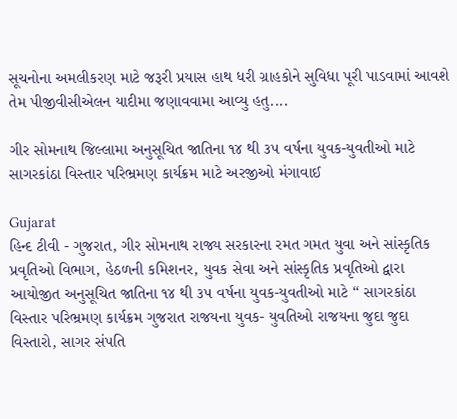સૂચનોના અમલીકરણ માટે જરૂરી પ્રયાસ હાથ ધરી ગ્રાહકોને સુવિધા પૂરી પાડવામાં આવશે તેમ પીજીવીસીએલન યાદીમા જણાવવામા આવ્યુ હતુ....

ગીર સોમનાથ જિલ્લામા અનુસૂચિત જાતિના ૧૪ થી ૩૫ વર્ષના યુવક-યુવતીઓ માટે સાગરકાંઠા વિસ્તાર પરિભ્રમણ કાર્યક્રમ માટે અરજીઓ મંગાવાઈ

Gujarat
હિન્દ ટીવી - ગુજરાત, ગીર સોમનાથ રાજ્ય સરકારના રમત ગમત યુવા અને સાંસ્કૃતિક પ્રવૃતિઓ વિભાગ, હેઠળની કમિશનર, યુવક સેવા અને સાંસ્કૃતિક પ્રવૃતિઓ દ્વારા આયોજીત અનુસૂચિત જાતિના ૧૪ થી ૩૫ વર્ષના યુવક-યુવતીઓ માટે ‘‘ સાગરકાંઠા વિસ્તાર પરિભ્રમણ કાર્યક્રમ ગુજરાત રાજયના યુવક- યુવતિઓ રાજયના જુદા જુદા વિસ્તારો, સાગર સંપતિ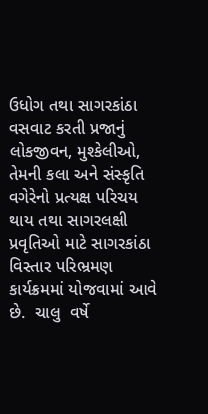ઉધોગ તથા સાગરકાંઠા વસવાટ કરતી પ્રજાનું લોકજીવન, મુશ્કેલીઓ, તેમની કલા અને સંસ્કૃતિ વગેરેનો પ્રત્યક્ષ પરિચય થાય તથા સાગરલક્ષી પ્રવૃતિઓ માટે સાગરકાંઠા વિસ્તાર પરિભ્રમણ કાર્યક્રમમાં યોજવામાં આવે છે.  ચાલુ  વર્ષે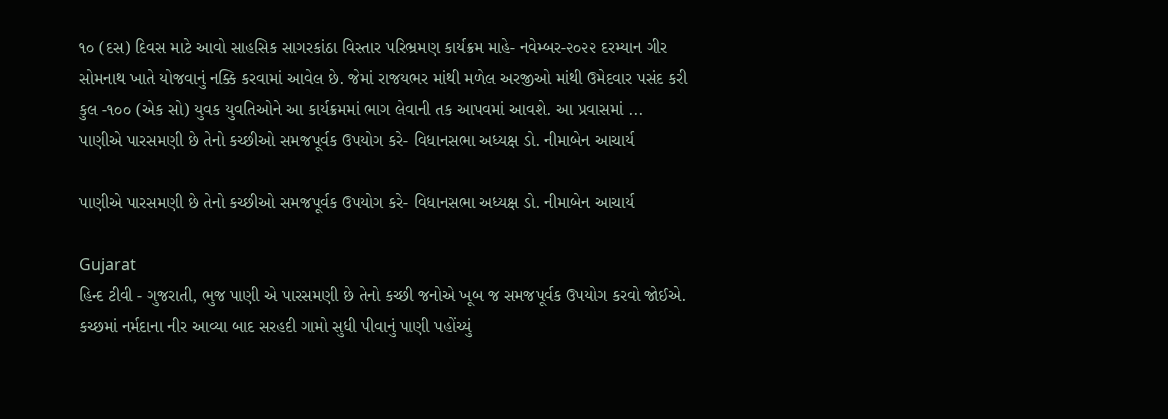૧૦ (દસ) દિવસ માટે આવો સાહસિક સાગરકાંઠા વિસ્તાર પરિભ્રમણ કાર્યક્રમ માહે- નવેમ્બર-૨૦૨૨ દરમ્યાન ગીર સોમનાથ ખાતે યોજવાનું નક્કિ કરવામાં આવેલ છે. જેમાં રાજયભર માંથી મળેલ અરજીઓ માંથી ઉમેદવાર પસંદ કરી કુલ -૧૦૦ (એક સો) યુવક યુવતિઓને આ કાર્યક્રમમાં ભાગ લેવાની તક આપવમાં આવશે. આ પ્રવાસમાં ...
પાણીએ પારસમણી છે તેનો કચ્છીઓ સમજપૂર્વક ઉપયોગ કરે- વિધાનસભા અધ્યક્ષ ડો. નીમાબેન આચાર્ય

પાણીએ પારસમણી છે તેનો કચ્છીઓ સમજપૂર્વક ઉપયોગ કરે- વિધાનસભા અધ્યક્ષ ડો. નીમાબેન આચાર્ય

Gujarat
હિન્દ ટીવી - ગુજરાતી, ભુજ પાણી એ પારસમણી છે તેનો કચ્છી જનોએ ખૂબ જ સમજપૂર્વક ઉપયોગ કરવો જોઈએ. કચ્છમાં નર્મદાના નીર આવ્યા બાદ સરહદી ગામો સુધી પીવાનું પાણી પહોંચ્યું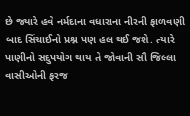છે જ્યારે હવે નર્મદાના વધારાના નીરની ફાળવણી બાદ સિંચાઈનો પ્રશ્ન પણ હલ થઈ જશે. ત્યારે પાણીનો સદુપયોગ થાય તે જોવાની સૌ જિલ્લા વાસીઓની ફરજ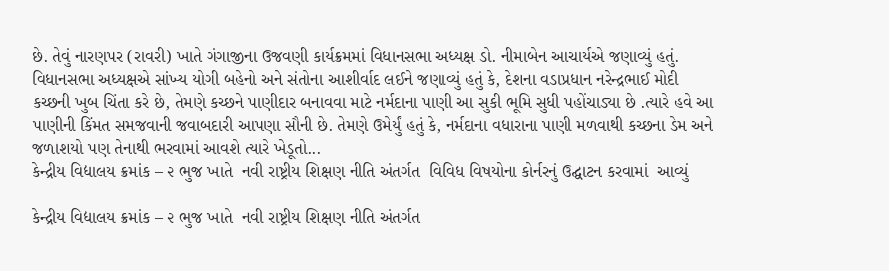છે. તેવું નારણપર (રાવરી) ખાતે ગંગાજીના ઉજવણી કાર્યક્રમમાં વિધાનસભા અધ્યક્ષ ડો. નીમાબેન આચાર્યએ જણાવ્યું હતું.  વિધાનસભા અધ્યક્ષએ સાંખ્ય યોગી બહેનો અને સંતોના આશીર્વાદ લઈને જણાવ્યું હતું કે, દેશના વડાપ્રધાન નરેન્દ્રભાઈ મોદી કચ્છની ખુબ ચિંતા કરે છે, તેમણે કચ્છને પાણીદાર બનાવવા માટે નર્મદાના પાણી આ સુકી ભૂમિ સુધી પહોંચાડ્યા છે .ત્યારે હવે આ પાણીની કિંમત સમજવાની જવાબદારી આપણા સૌની છે. તેમણે ઉમેર્યું હતું કે, નર્મદાના વધારાના પાણી મળવાથી કચ્છના ડેમ અને જળાશયો પણ તેનાથી ભરવામાં આવશે ત્યારે ખેડૂતો...
કેન્દ્રીય વિદ્યાલય ક્રમાંક – ૨ ભુજ ખાતે  નવી રાષ્ટ્રીય શિક્ષણ નીતિ અંતર્ગત  વિવિધ વિષયોના કોર્નરનું ઉદ્ઘાટન કરવામાં  આવ્યું

કેન્દ્રીય વિદ્યાલય ક્રમાંક – ૨ ભુજ ખાતે  નવી રાષ્ટ્રીય શિક્ષણ નીતિ અંતર્ગત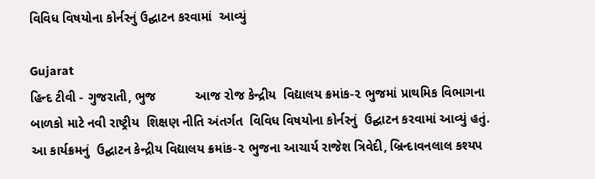વિવિધ વિષયોના કોર્નરનું ઉદ્ઘાટન કરવામાં  આવ્યું

Gujarat
હિન્દ ટીવી - ગુજરાતી, ભુજ           આજ રોજ કેન્દ્રીય  વિદ્યાલય ક્રમાંક-૨ ભુજમાં પ્રાથમિક વિભાગના બાળકો માટે નવી રાષ્ટ્રીય  શિક્ષણ નીતિ અંતર્ગત  વિવિધ વિષયોના કોર્નરનું  ઉદ્ઘાટન કરવામાં આવ્યું હતું.  આ કાર્યક્રમનું  ઉદ્ઘાટન કેન્દ્રીય વિદ્યાલય ક્રમાંક-૨ ભુજના આચાર્ય રાજેશ ત્રિવેદી, બ્રિન્દાવનલાલ કશ્યપ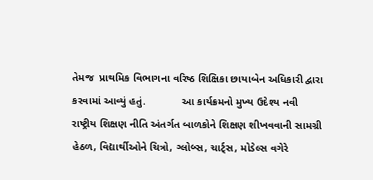તેમજ  પ્રાથમિક વિભાગના વરિષ્ઠ શિક્ષિકા છાયાબેન અધિકારી દ્વારા કરવામાં આવ્યું હતું.            આ કાર્યક્રમનો મુખ્ય ઉદેશ્ય નવી રાષ્ટ્રીય શિક્ષણ નીતિ અંતર્ગત બાળકોને શિક્ષણ શીખવવાની સામગ્રી હેઠળ, વિદ્યાર્થીઓને ચિત્રો, ગ્લોબ્સ, ચાર્ટ્સ, મોડેલ્સ વગેરે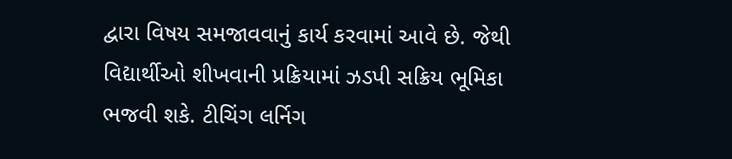દ્વારા વિષય સમજાવવાનું કાર્ય કરવામાં આવે છે. જેથી વિદ્યાર્થીઓ શીખવાની પ્રક્રિયામાં ઝડપી સક્રિય ભૂમિકા ભજવી શકે. ટીચિંગ લર્નિગ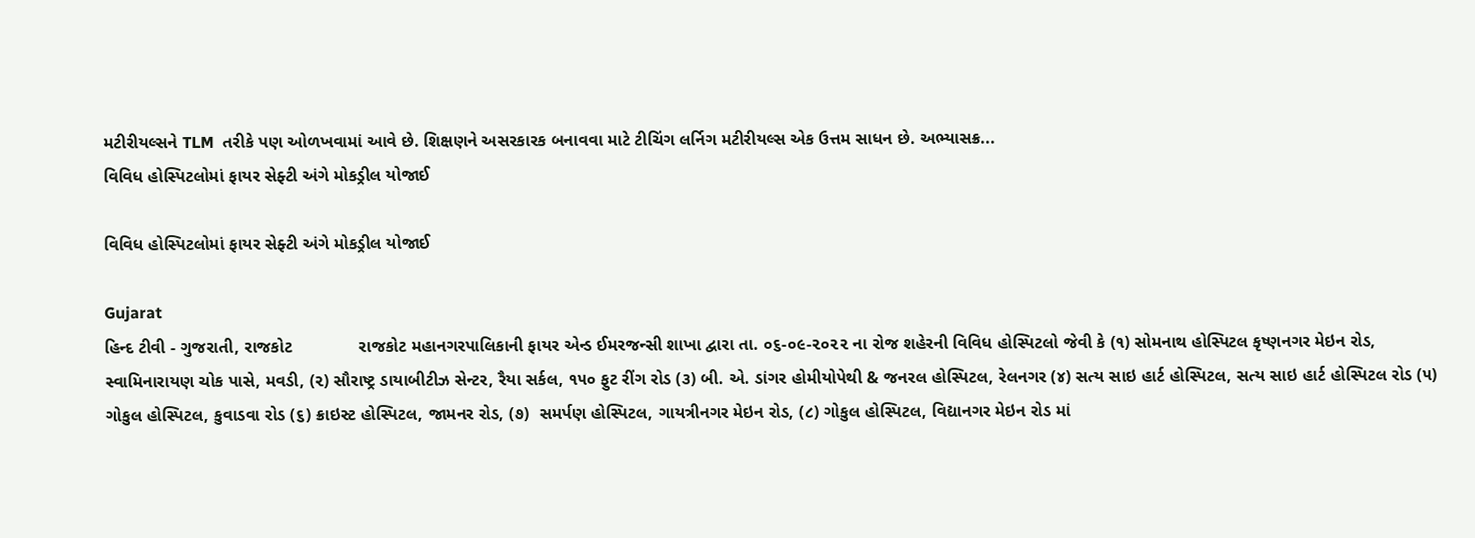મટીરીયલ્સને TLM  તરીકે પણ ઓળખવામાં આવે છે. શિક્ષણને અસરકારક બનાવવા માટે ટીચિંગ લર્નિગ મટીરીયલ્સ એક ઉત્તમ સાધન છે. અભ્યાસક્ર...
વિવિધ હોસ્પિટલોમાં ફાયર સેફ્ટી અંગે મોકડ્રીલ યોજાઈ

વિવિધ હોસ્પિટલોમાં ફાયર સેફ્ટી અંગે મોકડ્રીલ યોજાઈ

Gujarat
હિન્દ ટીવી - ગુજરાતી, રાજકોટ              રાજકોટ મહાનગરપાલિકાની ફાયર એન્ડ ઈમરજન્સી શાખા દ્વારા તા. ૦૬-૦૯-૨૦૨૨ ના રોજ શહેરની વિવિધ હોસ્પિટલો જેવી કે (૧) સોમનાથ હોસ્પિટલ કૃષ્ણનગર મેઇન રોડ, સ્વામિનારાયણ ચોક પાસે, મવડી, (૨) સૌરાષ્ટ્ર ડાયાબીટીઝ સેન્ટર, રૈયા સર્કલ, ૧૫૦ ફુટ રીંગ રોડ (૩) બી. એ. ડાંગર હોમીયોપેથી & જનરલ હોસ્પિટલ, રેલનગર (૪) સત્ય સાઇ હાર્ટ હોસ્પિટલ, સત્ય સાઇ હાર્ટ હોસ્પિટલ રોડ (૫) ગોકુલ હોસ્પિટલ, કુવાડવા રોડ (૬) ક્રાઇસ્ટ હોસ્પિટલ, જામનર રોડ, (૭)  સમર્પણ હોસ્પિટલ, ગાયત્રીનગર મેઇન રોડ, (૮) ગોકુલ હોસ્પિટલ, વિદ્યાનગર મેઇન રોડ માં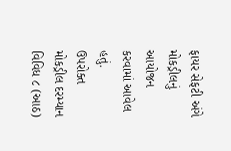ફાયર સેફટી અંગે મોકડ્રીલનું આયોજન કરવામાં આવેલ હતું.             ઉપરોક્ત મોકડ્રીલ દરમ્યાન વિવિધ ૮ (આઠ)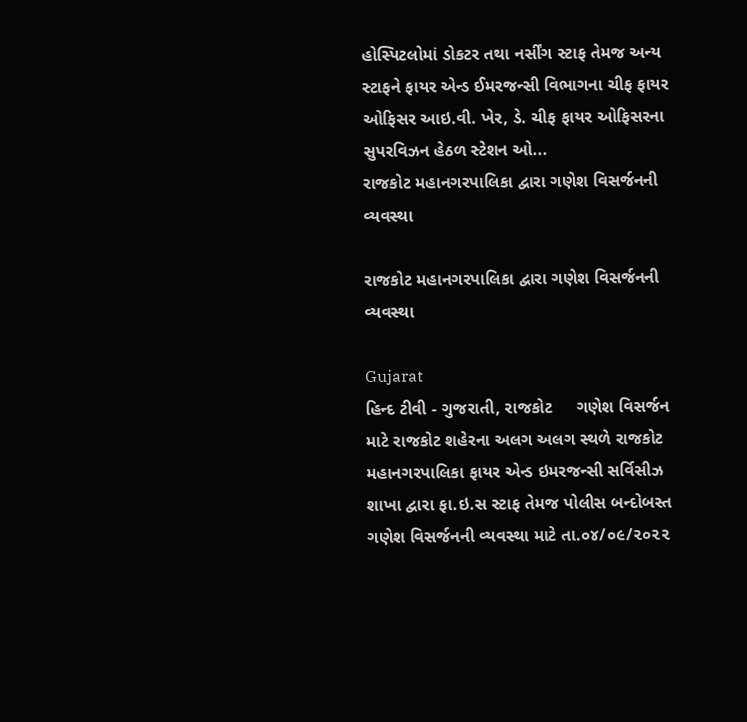હોસ્પિટલોમાં ડોકટર તથા નર્સીંગ સ્ટાફ તેમજ અન્ય સ્ટાફને ફાયર એન્ડ ઈમરજન્સી વિભાગના ચીફ ફાયર ઓફિસર આઇ.વી. ખેર, ડે. ચીફ ફાયર ઓફિસરના સુપરવિઝન હેઠળ સ્ટેશન ઓ...
રાજકોટ મહાનગરપાલિકા દ્વારા ગણેશ વિસર્જનની વ્યવસ્થા

રાજકોટ મહાનગરપાલિકા દ્વારા ગણેશ વિસર્જનની વ્યવસ્થા

Gujarat
હિન્દ ટીવી - ગુજરાતી, રાજકોટ     ગણેશ વિસર્જન માટે રાજકોટ શહેરના અલગ અલગ સ્થળે રાજકોટ મહાનગરપાલિકા ફાયર એન્ડ ઇમરજન્સી સર્વિસીઝ શાખા દ્વારા ફા.ઇ.સ સ્ટાફ તેમજ પોલીસ બન્દોબસ્ત ગણેશ વિસર્જનની વ્યવસ્થા માટે તા.૦૪/૦૯/૨૦૨૨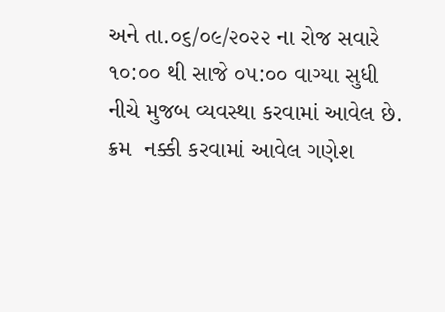અને તા.૦૬/૦૯/૨૦૨૨ ના રોજ સવારે ૧૦:૦૦ થી સાજે ૦૫:૦૦ વાગ્યા સુધી નીચે મુજબ વ્યવસ્થા કરવામાં આવેલ છે. ક્રમ  નક્કી કરવામાં આવેલ ગણેશ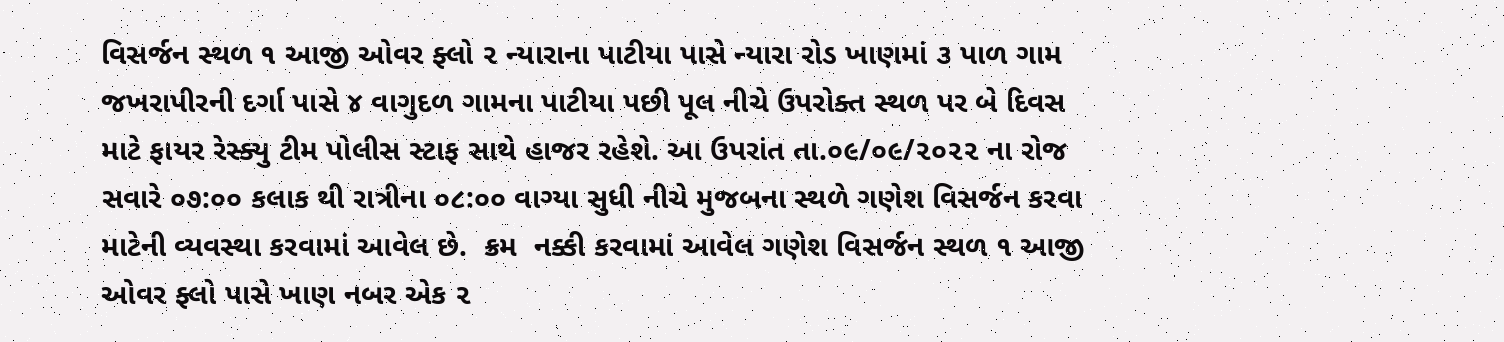વિસર્જન સ્થળ ૧ આજી ઓવર ફ્લો ૨ ન્યારાના પાટીયા પાસે ન્યારા રોડ ખાણમાં ૩ પાળ ગામ જખરાપીરની દર્ગા પાસે ૪ વાગુદળ ગામના પાટીયા પછી પૂલ નીચે ઉપરોક્ત સ્થળ પર બે દિવસ માટે ફાયર રેસ્ક્યુ ટીમ પોલીસ સ્ટાફ સાથે હાજર રહેશે. આ ઉપરાંત તા.૦૯/૦૯/૨૦૨૨ ના રોજ સવારે ૦૭:૦૦ કલાક થી રાત્રીના ૦૮:૦૦ વાગ્યા સુધી નીચે મુજબના સ્થળે ગણેશ વિસર્જન કરવા માટેની વ્યવસ્થા કરવામાં આવેલ છે.  ક્રમ  નક્કી કરવામાં આવેલ ગણેશ વિસર્જન સ્થળ ૧ આજી ઓવર ફ્લો પાસે ખાણ નબર એક ૨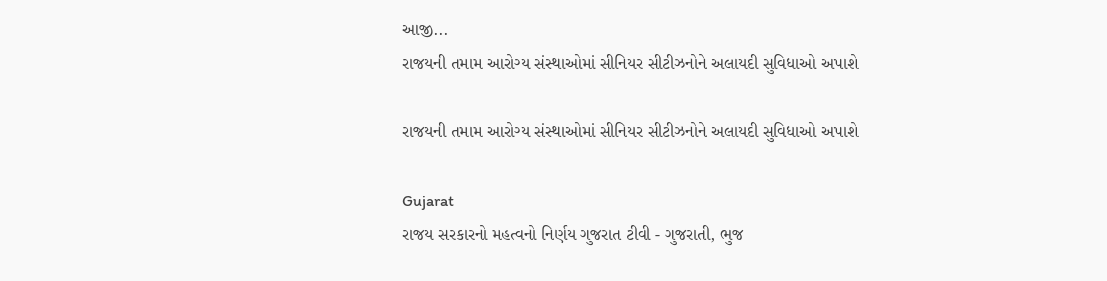આજી...
રાજયની તમામ આરોગ્ય સંસ્થાઓમાં સીનિયર સીટીઝનોને અલાયદી સુવિધાઓ અપાશે

રાજયની તમામ આરોગ્ય સંસ્થાઓમાં સીનિયર સીટીઝનોને અલાયદી સુવિધાઓ અપાશે

Gujarat
રાજય સરકારનો મહત્વનો નિર્ણય ગુજરાત ટીવી - ગુજરાતી, ભુજ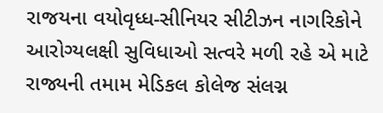રાજયના વયોવૃધ્ધ-સીનિયર સીટીઝન નાગરિકોને આરોગ્યલક્ષી સુવિધાઓ સત્વરે મળી રહે એ માટે રાજ્યની તમામ મેડિકલ કોલેજ સંલગ્ન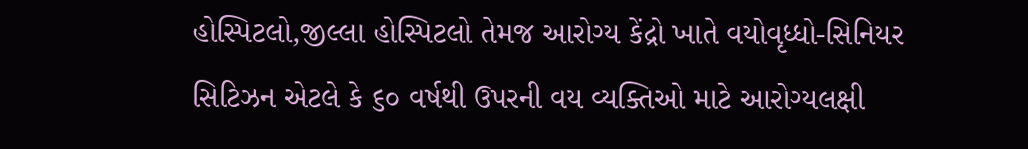હોસ્પિટલો,જીલ્લા હોસ્પિટલો તેમજ આરોગ્ય કેંદ્રો ખાતે વયોવૃધ્ધો-સિનિયર સિટિઝન એટલે કે ૬૦ વર્ષથી ઉપરની વય વ્યક્તિઓ માટે આરોગ્યલક્ષી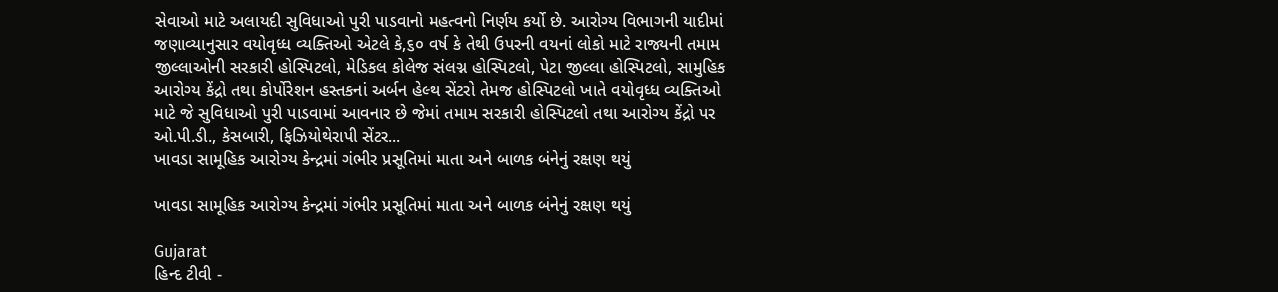સેવાઓ માટે અલાયદી સુવિધાઓ પુરી પાડવાનો મહત્વનો નિર્ણય કર્યો છે. આરોગ્ય વિભાગની યાદીમાં જણાવ્યાનુસાર વયોવૃધ્ધ વ્યક્તિઓ એટલે કે,૬૦ વર્ષ કે તેથી ઉપરની વયનાં લોકો માટે રાજ્યની તમામ જીલ્લાઓની સરકારી હોસ્પિટલો, મેડિકલ કોલેજ સંલગ્ન હોસ્પિટલો, પેટા જીલ્લા હોસ્પિટલો, સામુહિક આરોગ્ય કેંદ્રો તથા કોર્પોરેશન હસ્તકનાં અર્બન હેલ્થ સેંટરો તેમજ હોસ્પિટલો ખાતે વયોવૃધ્ધ વ્યક્તિઓ માટે જે સુવિધાઓ પુરી પાડવામાં આવનાર છે જેમાં તમામ સરકારી હોસ્પિટલો તથા આરોગ્ય કેંદ્રો પર ઓ.પી.ડી., કેસબારી, ફિઝિયોથેરાપી સેંટર...
ખાવડા સામૂહિક આરોગ્ય કેન્દ્રમાં ગંભીર પ્રસૂતિમાં માતા અને બાળક બંનેનું રક્ષણ થયું

ખાવડા સામૂહિક આરોગ્ય કેન્દ્રમાં ગંભીર પ્રસૂતિમાં માતા અને બાળક બંનેનું રક્ષણ થયું

Gujarat
હિન્દ ટીવી -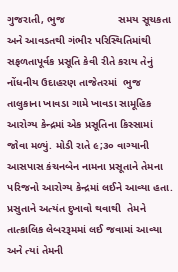ગુજરાતી, ભુજ                  સમય સૂચકતા અને આવડતથી ગંભીર પરિસ્થિતિમાંથી સફળતાપૂર્વક પ્રસૂતિ કેવી રીતે કરાય તેનું નોંધનીય ઉદાહરણ તાજેતરમાં  ભુજ તાલુકાના ખાવડા ગામે ખાવડા સામૂહિક આરોગ્ય કેન્દ્રમાં એક પ્રસૂતિના કિસ્સામાં જોવા મળ્યું. મોડી રાતે ૯;૩૦ વાગ્યાની  આસપાસ કંચનબેન નામના પ્રસૂતાને તેમના પરિજનો આરોગ્ય કેન્દ્રમાં લઈને આવ્યા હતા. પ્રસુતાને અત્યંત દુખાવો થવાથી  તેમને તાત્કાલિક લેબરરૂમમાં લઈ જવામાં આવ્યા અને ત્યાં તેમની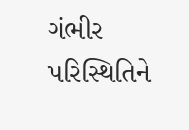ગંભીર પરિસ્થિતિને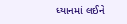ધ્યાનમાં લઈને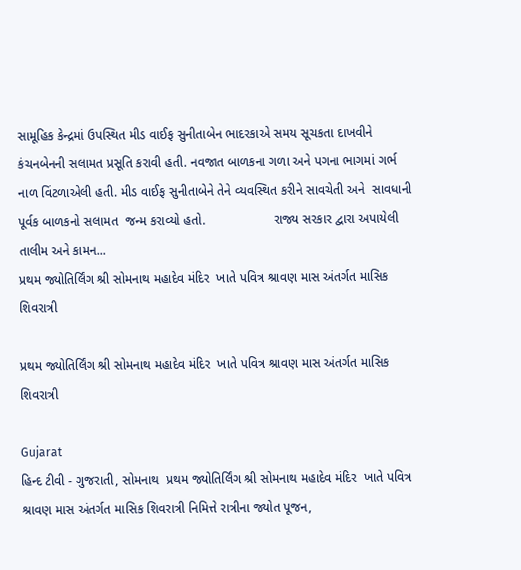સામૂહિક કેન્દ્રમાં ઉપસ્થિત મીડ વાઈફ સુનીતાબેન ભાદરકાએ સમય સૂચકતા દાખવીને કંચનબેનની સલામત પ્રસૂતિ કરાવી હતી. નવજાત બાળકના ગળા અને પગના ભાગમાં ગર્ભ નાળ વિંટળાએલી હતી. મીડ વાઈફ સુનીતાબેને તેને વ્યવસ્થિત કરીને સાવચેતી અને  સાવધાની પૂર્વક બાળકનો સલામત  જન્મ કરાવ્યો હતો.                   રાજ્ય સરકાર દ્વારા અપાયેલી તાલીમ અને કામન...
પ્રથમ જ્યોતિર્લિંગ શ્રી સોમનાથ મહાદેવ મંદિર  ખાતે પવિત્ર શ્રાવણ માસ અંતર્ગત માસિક શિવરાત્રી

પ્રથમ જ્યોતિર્લિંગ શ્રી સોમનાથ મહાદેવ મંદિર  ખાતે પવિત્ર શ્રાવણ માસ અંતર્ગત માસિક શિવરાત્રી

Gujarat
હિન્દ ટીવી - ગુજરાતી, સોમનાથ  પ્રથમ જ્યોતિર્લિંગ શ્રી સોમનાથ મહાદેવ મંદિર  ખાતે પવિત્ર શ્રાવણ માસ અંતર્ગત માસિક શિવરાત્રી નિમિત્તે રાત્રીના જ્યોત પૂજન,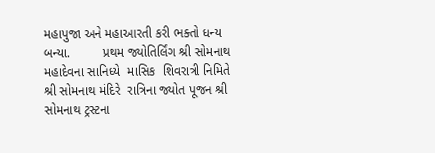મહાપુજા અને મહાઆરતી કરી ભક્તો ધન્ય બન્યા.         પ્રથમ જ્યોતિર્લિંગ શ્રી સોમનાથ મહાદેવના સાનિધ્યે  માસિક  શિવરાત્રી નિમિતે  શ્રી સોમનાથ મંદિરે  રાત્રિના જ્યોત પૂજન શ્રી સોમનાથ ટ્રસ્ટના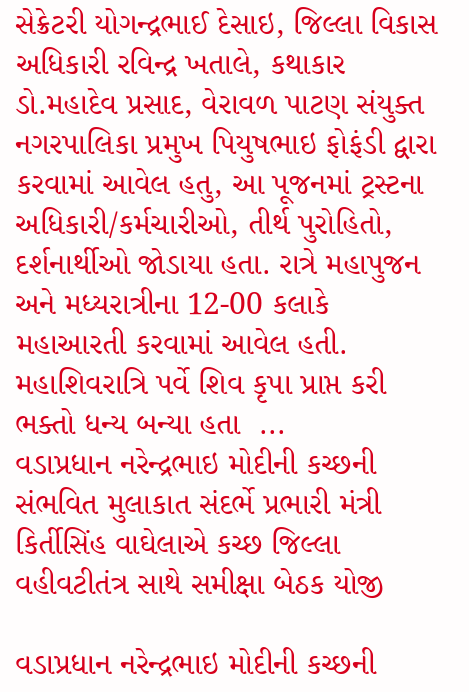સેક્રેટરી યોગન્દ્રભાઈ દેસાઇ, જિલ્લા વિકાસ અધિકારી રવિન્દ્ર ખતાલે, કથાકાર ડો.મહાદેવ પ્રસાદ, વેરાવળ પાટણ સંયુક્ત નગરપાલિકા પ્રમુખ પિયુષભાઇ ફોફંડી દ્વારા કરવામાં આવેલ હતુ, આ પૂજનમાં ટ્રસ્ટના અધિકારી/કર્મચારીઓ, તીર્થ પુરોહિતો, દર્શનાર્થીઓ જોડાયા હતા. રાત્રે મહાપુજન અને મધ્યરાત્રીના 12-00 કલાકે મહાઆરતી કરવામાં આવેલ હતી. મહાશિવરાત્રિ પર્વે શિવ કૃપા પ્રાપ્ત કરી ભક્તો ધન્ય બન્યા હતા  ...
વડાપ્રધાન નરેન્દ્રભાઇ મોદીની કચ્છની સંભવિત મુલાકાત સંદર્ભે પ્રભારી મંત્રી કિર્તીસિંહ વાઘેલાએ કચ્છ જિલ્લા વહીવટીતંત્ર સાથે સમીક્ષા બેઠક યોજી

વડાપ્રધાન નરેન્દ્રભાઇ મોદીની કચ્છની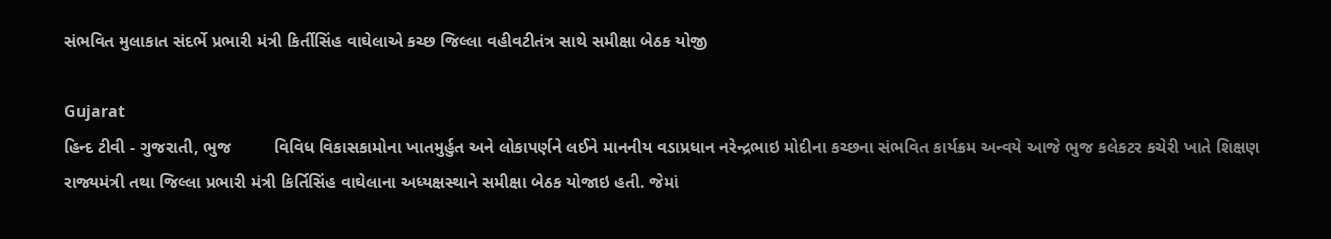સંભવિત મુલાકાત સંદર્ભે પ્રભારી મંત્રી કિર્તીસિંહ વાઘેલાએ કચ્છ જિલ્લા વહીવટીતંત્ર સાથે સમીક્ષા બેઠક યોજી

Gujarat
હિન્દ ટીવી - ગુજરાતી, ભુજ         વિવિધ વિકાસકામોના ખાતમુર્હુત અને લોકાપર્ણને લઈને માનનીય વડાપ્રધાન નરેન્દ્રભાઇ મોદીના કચ્છના સંભવિત કાર્યક્રમ અન્વયે આજે ભુજ કલેકટર કચેરી ખાતે શિક્ષણ રાજ્યમંત્રી તથા જિલ્લા પ્રભારી મંત્રી કિર્તિસિંહ વાઘેલાના અધ્યક્ષસ્થાને સમીક્ષા બેઠક યોજાઇ હતી. જેમાં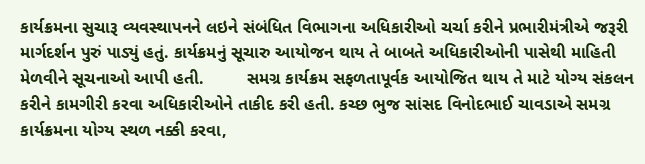કાર્યક્રમના સુચારૂ વ્યવસ્થાપનને લઇને સંબંધિત વિભાગના અધિકારીઓ ચર્ચા કરીને પ્રભારીમંત્રીએ જરૂરી માર્ગદર્શન પુરું પાડ્યું હતું. કાર્યક્રમનું સૂચારુ આયોજન થાય તે બાબતે અધિકારીઓની પાસેથી માહિતી મેળવીને સૂચનાઓ આપી હતી.         સમગ્ર કાર્યક્રમ સફળતાપૂર્વક આયોજિત થાય તે માટે યોગ્ય સંકલન કરીને કામગીરી કરવા અધિકારીઓને તાકીદ કરી હતી. કચ્છ ભુજ સાંસદ વિનોદભાઈ ચાવડાએ સમગ્ર કાર્યક્રમના યોગ્ય સ્થળ નક્કી કરવા,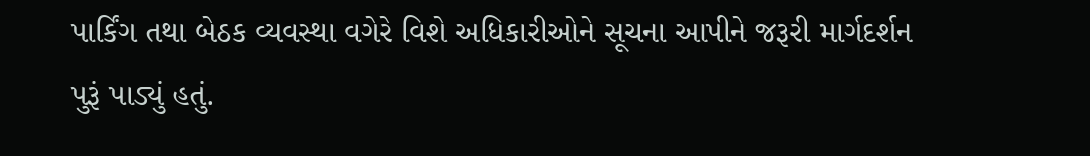પાર્કિંગ તથા બેઠક વ્યવસ્થા વગેરે વિશે અધિકારીઓને સૂચના આપીને જરૂરી માર્ગદર્શન પુરૂં પાડ્યું હતું.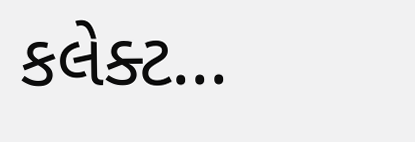કલેક્ટ...